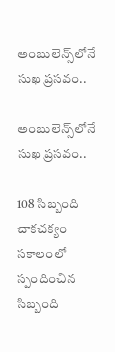అంబులెన్స్‌లోనే సుఖ ప్రసవం..

అంబులెన్స్‌లోనే సుఖ ప్రసవం..

108 సిబ్బంది చాకచక్యం
సకాలంలో స్పందించిన సిబ్బంది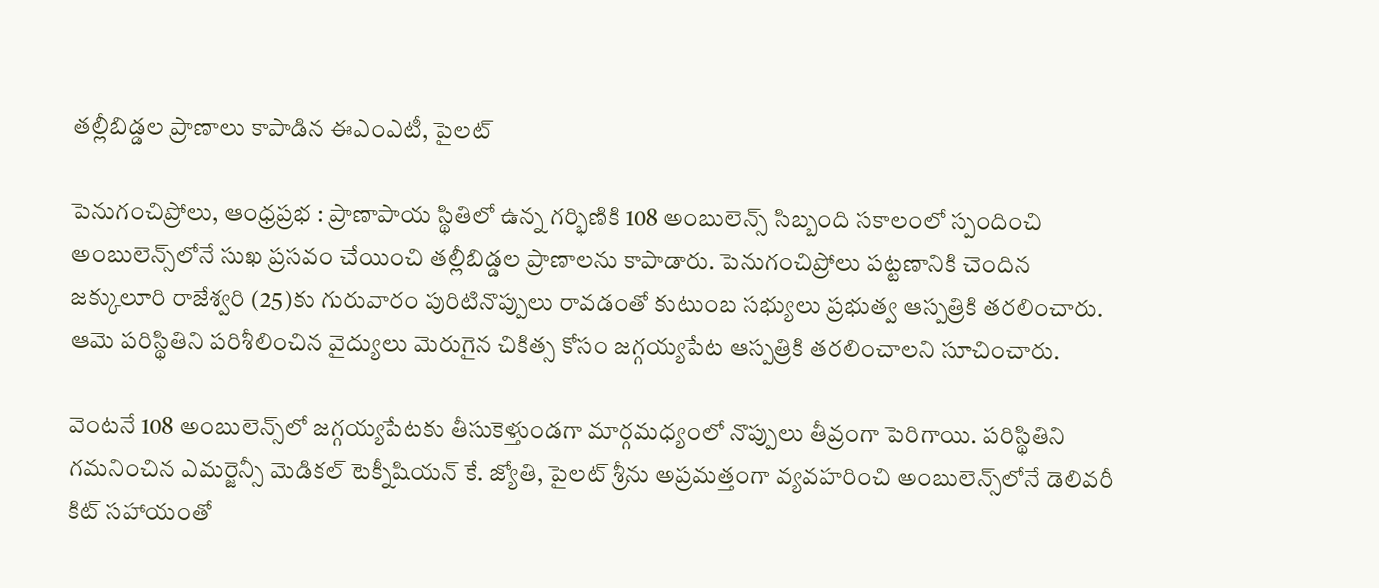తల్లీబిడ్డల ప్రాణాలు కాపాడిన ఈఎంఎటీ, పైలట్

పెనుగంచిప్రోలు, ఆంధ్రప్రభ : ప్రాణాపాయ స్థితిలో ఉన్న గర్భిణికి 108 అంబులెన్స్ సిబ్బంది సకాలంలో స్పందించి అంబులెన్స్‌లోనే సుఖ ప్రసవం చేయించి తల్లీబిడ్డల ప్రాణాలను కాపాడారు. పెనుగంచిప్రోలు పట్టణానికి చెందిన జక్కులూరి రాజేశ్వరి (25)కు గురువారం పురిటినొప్పులు రావడంతో కుటుంబ సభ్యులు ప్రభుత్వ ఆస్పత్రికి తరలించారు. ఆమె పరిస్థితిని పరిశీలించిన వైద్యులు మెరుగైన చికిత్స కోసం జగ్గయ్యపేట ఆస్పత్రికి తరలించాలని సూచించారు.

వెంటనే 108 అంబులెన్స్‌లో జగ్గయ్యపేటకు తీసుకెళ్తుండగా మార్గమధ్యంలో నొప్పులు తీవ్రంగా పెరిగాయి. పరిస్థితిని గమనించిన ఎమర్జెన్సీ మెడికల్ టెక్నీషియన్ కే. జ్యోతి, పైలట్ శ్రీను అప్రమత్తంగా వ్యవహరించి అంబులెన్స్‌లోనే డెలివరీ కిట్ సహాయంతో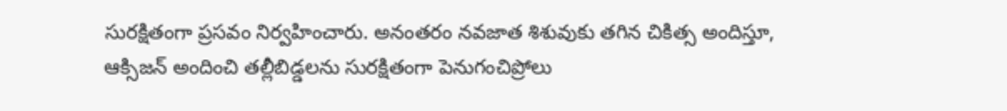సురక్షితంగా ప్రసవం నిర్వహించారు. అనంతరం నవజాత శిశువుకు తగిన చికిత్స అందిస్తూ, ఆక్సిజన్ అందించి తల్లీబిడ్డలను సురక్షితంగా పెనుగంచిప్రోలు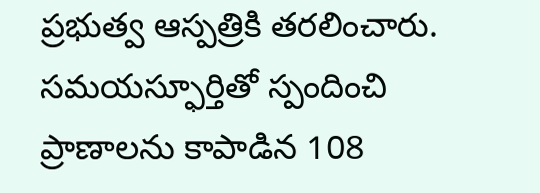ప్రభుత్వ ఆస్పత్రికి తరలించారు. సమయస్ఫూర్తితో స్పందించి ప్రాణాలను కాపాడిన 108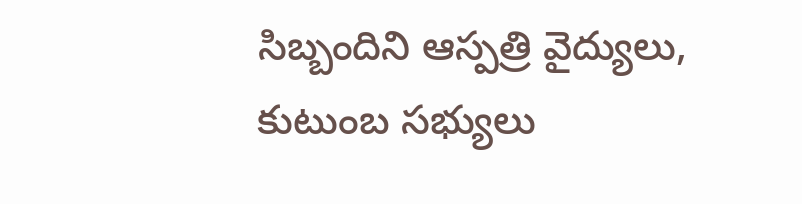సిబ్బందిని ఆస్పత్రి వైద్యులు, కుటుంబ సభ్యులు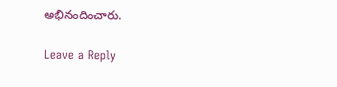అభినందించారు.

Leave a Reply